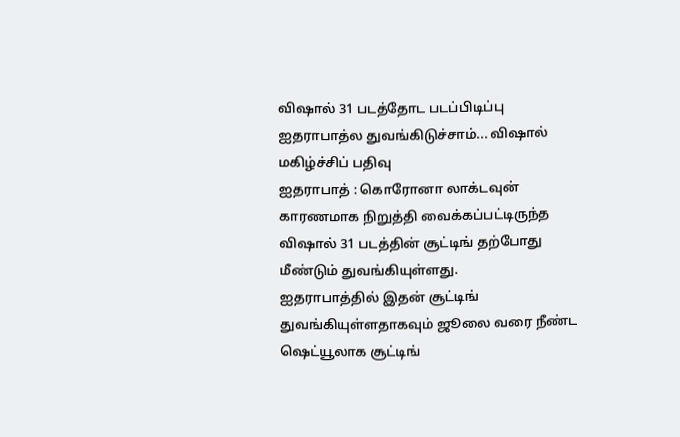விஷால் 31 படத்தோட படப்பிடிப்பு ஐதராபாத்ல துவங்கிடுச்சாம்... விஷால் மகிழ்ச்சிப் பதிவு
ஐதராபாத் : கொரோனா லாக்டவுன் காரணமாக நிறுத்தி வைக்கப்பட்டிருந்த விஷால் 31 படத்தின் சூட்டிங் தற்போது மீண்டும் துவங்கியுள்ளது.
ஐதராபாத்தில் இதன் சூட்டிங் துவங்கியுள்ளதாகவும் ஜூலை வரை நீண்ட ஷெட்யூலாக சூட்டிங்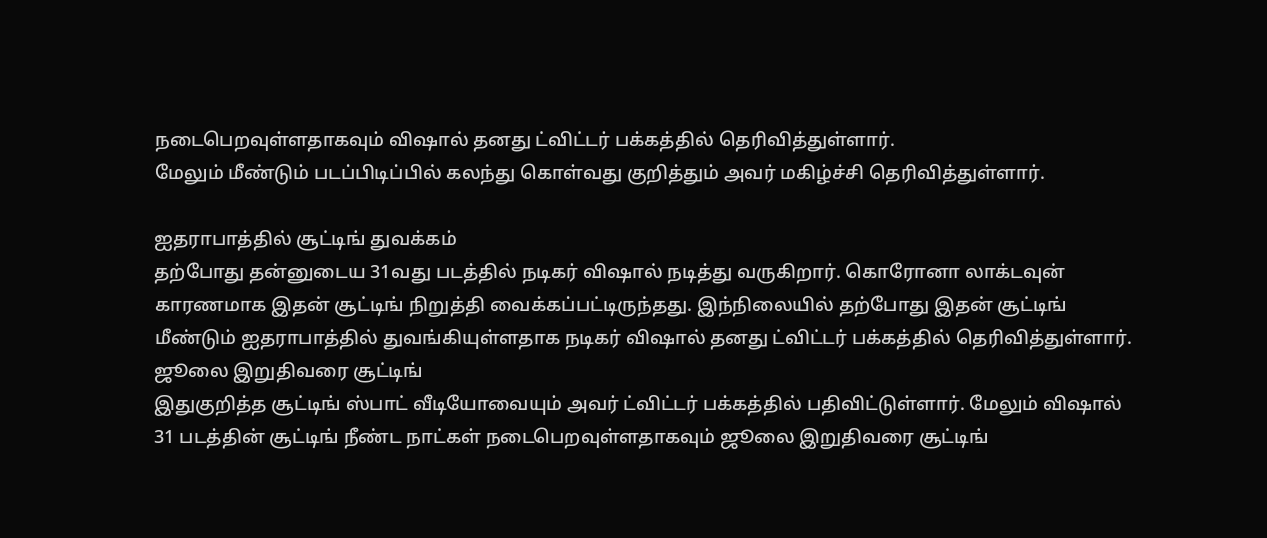நடைபெறவுள்ளதாகவும் விஷால் தனது ட்விட்டர் பக்கத்தில் தெரிவித்துள்ளார்.
மேலும் மீண்டும் படப்பிடிப்பில் கலந்து கொள்வது குறித்தும் அவர் மகிழ்ச்சி தெரிவித்துள்ளார்.

ஐதராபாத்தில் சூட்டிங் துவக்கம்
தற்போது தன்னுடைய 31வது படத்தில் நடிகர் விஷால் நடித்து வருகிறார். கொரோனா லாக்டவுன் காரணமாக இதன் சூட்டிங் நிறுத்தி வைக்கப்பட்டிருந்தது. இந்நிலையில் தற்போது இதன் சூட்டிங் மீண்டும் ஐதராபாத்தில் துவங்கியுள்ளதாக நடிகர் விஷால் தனது ட்விட்டர் பக்கத்தில் தெரிவித்துள்ளார்.
ஜூலை இறுதிவரை சூட்டிங்
இதுகுறித்த சூட்டிங் ஸ்பாட் வீடியோவையும் அவர் ட்விட்டர் பக்கத்தில் பதிவிட்டுள்ளார். மேலும் விஷால் 31 படத்தின் சூட்டிங் நீண்ட நாட்கள் நடைபெறவுள்ளதாகவும் ஜூலை இறுதிவரை சூட்டிங்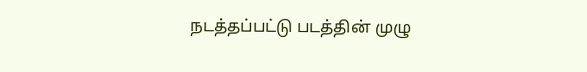நடத்தப்பட்டு படத்தின் முழு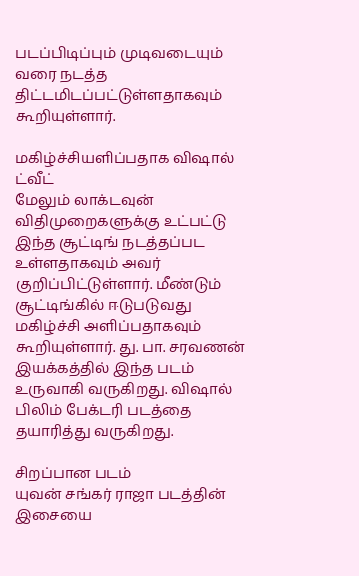படப்பிடிப்பும் முடிவடையும் வரை நடத்த திட்டமிடப்பட்டுள்ளதாகவும் கூறியுள்ளார்.

மகிழ்ச்சியளிப்பதாக விஷால் ட்வீட்
மேலும் லாக்டவுன் விதிமுறைகளுக்கு உட்பட்டு இந்த சூட்டிங் நடத்தப்பட உள்ளதாகவும் அவர் குறிப்பிட்டுள்ளார். மீண்டும் சூட்டிங்கில் ஈடுபடுவது மகிழ்ச்சி அளிப்பதாகவும் கூறியுள்ளார். து. பா. சரவணன் இயக்கத்தில் இந்த படம் உருவாகி வருகிறது. விஷால் பிலிம் பேக்டரி படத்தை தயாரித்து வருகிறது.

சிறப்பான படம்
யுவன் சங்கர் ராஜா படத்தின் இசையை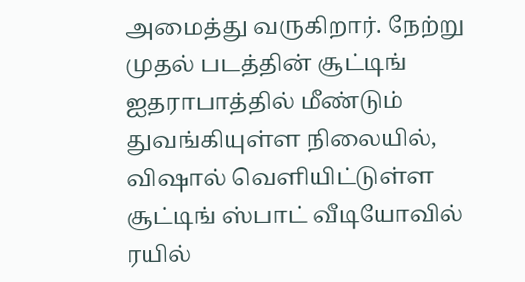அமைத்து வருகிறார். நேற்று முதல் படத்தின் சூட்டிங் ஐதராபாத்தில் மீண்டும் துவங்கியுள்ள நிலையில், விஷால் வெளியிட்டுள்ள சூட்டிங் ஸ்பாட் வீடியோவில் ரயில்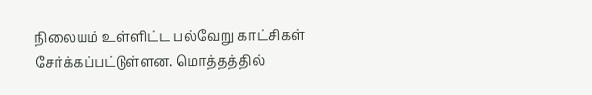நிலையம் உள்ளிட்ட பல்வேறு காட்சிகள் சேர்க்கப்பட்டுள்ளன. மொத்தத்தில்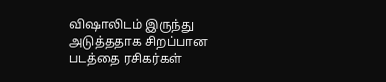விஷாலிடம் இருந்து அடுத்ததாக சிறப்பான படத்தை ரசிகர்கள்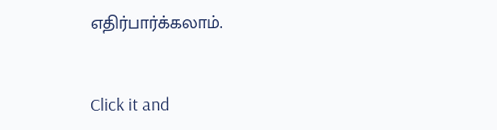எதிர்பார்க்கலாம்.


Click it and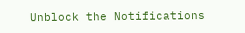Unblock the Notifications